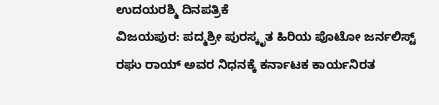ಉದಯರಶ್ಮಿ ದಿನಪತ್ರಿಕೆ
ವಿಜಯಪುರ: ಪದ್ಮಶ್ರೀ ಪುರಸ್ಕೃತ ಹಿರಿಯ ಪೊಟೋ ಜರ್ನಲಿಸ್ಟ್ ರಘು ರಾಯ್ ಅವರ ನಿಧನಕ್ಕೆ ಕರ್ನಾಟಕ ಕಾರ್ಯನಿರತ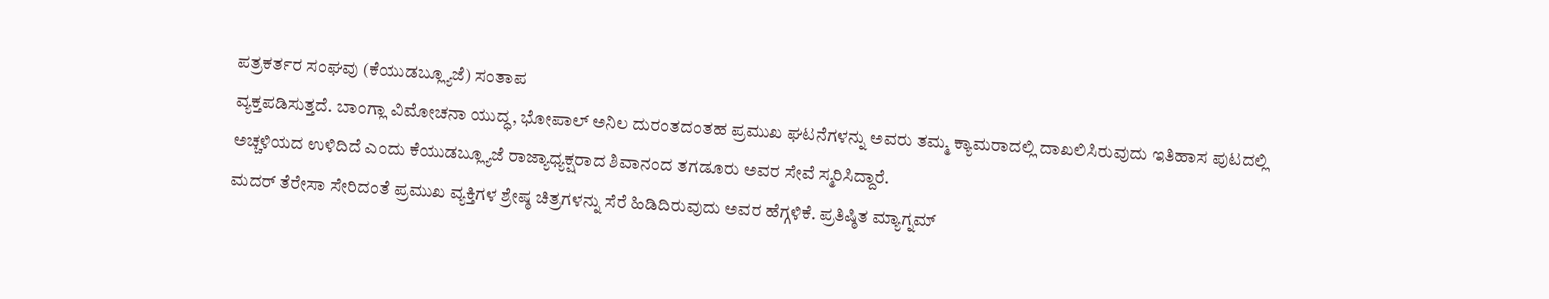ಪತ್ರಕರ್ತರ ಸಂಘವು (ಕೆಯುಡಬ್ಲ್ಯೂಜೆ) ಸಂತಾಪ
ವ್ಯಕ್ತಪಡಿಸುತ್ತದೆ. ಬಾಂಗ್ಲಾ ವಿಮೋಚನಾ ಯುದ್ಧ, ಭೋಪಾಲ್ ಅನಿಲ ದುರಂತದಂತಹ ಪ್ರಮುಖ ಘಟನೆಗಳನ್ನು ಅವರು ತಮ್ಮ ಕ್ಯಾಮರಾದಲ್ಲಿ ದಾಖಲಿಸಿರುವುದು ಇತಿಹಾಸ ಪುಟದಲ್ಲಿ ಅಚ್ಚಳಿಯದ ಉಳಿದಿದೆ ಎಂದು ಕೆಯುಡಬ್ಲ್ಯೂಜೆ ರಾಜ್ಯಾಧ್ಯಕ್ಷರಾದ ಶಿವಾನಂದ ತಗಡೂರು ಅವರ ಸೇವೆ ಸ್ಮರಿಸಿದ್ದಾರೆ.
ಮದರ್ ತೆರೇಸಾ ಸೇರಿದಂತೆ ಪ್ರಮುಖ ವ್ಯಕ್ತಿಗಳ ಶ್ರೇಷ್ಠ ಚಿತ್ರಗಳನ್ನು ಸೆರೆ ಹಿಡಿದಿರುವುದು ಅವರ ಹೆಗ್ಗಳಿಕೆ. ಪ್ರತಿಷ್ಠಿತ ಮ್ಯಾಗ್ನಮ್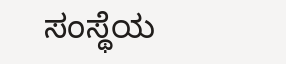ಸಂಸ್ಥೆಯ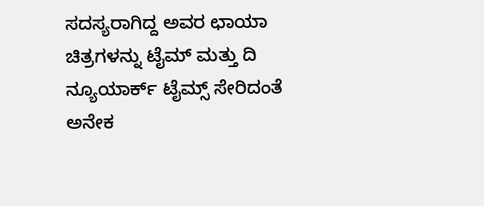ಸದಸ್ಯರಾಗಿದ್ದ ಅವರ ಛಾಯಾ ಚಿತ್ರಗಳನ್ನು ಟೈಮ್ ಮತ್ತು ದಿ ನ್ಯೂಯಾರ್ಕ್ ಟೈಮ್ಸ್ ಸೇರಿದಂತೆ ಅನೇಕ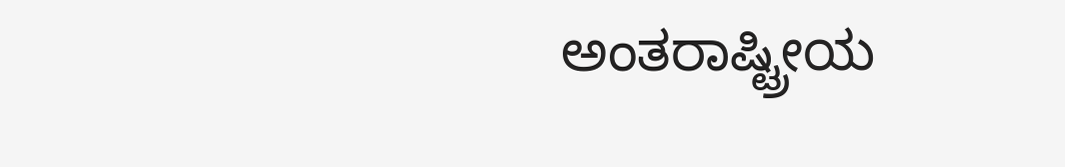ಅಂತರಾಷ್ಟ್ರೀಯ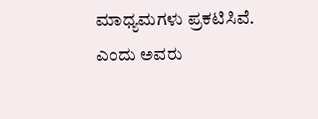ಮಾಧ್ಯಮಗಳು ಪ್ರಕಟಿಸಿವೆ. ಎಂದು ಅವರು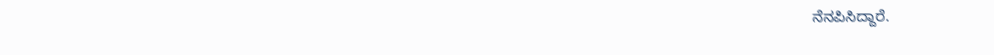ನೆನಪಿಸಿದ್ದಾರೆ.